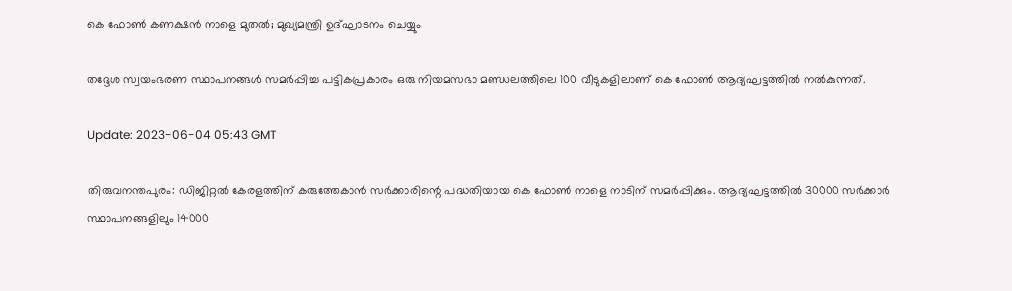കെ ഫോൺ കണക്ഷൻ നാളെ മുതൽ; മുഖ്യമന്ത്രി ഉദ്ഘാടനം ചെയ്യും

തദ്ദേശ സ്വയംഭരണ സ്ഥാപനങ്ങൾ സമർപ്പിച്ച പട്ടികപ്രകാരം ഒരു നിയമസഭാ മണ്ഡലത്തിലെ 100 വീടുകളിലാണ് കെ ഫോൺ ആദ്യഘട്ടത്തിൽ നൽകുന്നത്.

Update: 2023-06-04 05:43 GMT

തിരുവനന്തപുരം: ഡിജിറ്റൽ കേരളത്തിന് കരുത്തേകാൻ സർക്കാരിന്റെ പദ്ധതിയായ കെ ഫോൺ നാളെ നാടിന് സമർപ്പിക്കും. ആദ്യഘട്ടത്തിൽ 30000 സർക്കാർ സ്ഥാപനങ്ങളിലും 14000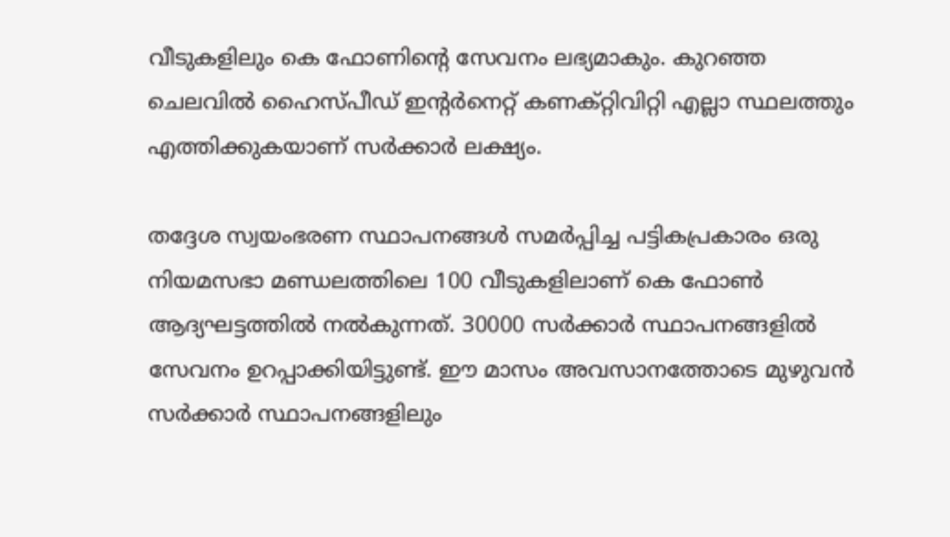വീടുകളിലും കെ ഫോണിന്റെ സേവനം ലഭ്യമാകും. കുറഞ്ഞ ചെലവിൽ ഹൈസ്പീഡ് ഇന്റർനെറ്റ് കണക്റ്റിവിറ്റി എല്ലാ സ്ഥലത്തും എത്തിക്കുകയാണ് സർക്കാർ ലക്ഷ്യം.

തദ്ദേശ സ്വയംഭരണ സ്ഥാപനങ്ങൾ സമർപ്പിച്ച പട്ടികപ്രകാരം ഒരു നിയമസഭാ മണ്ഡലത്തിലെ 100 വീടുകളിലാണ് കെ ഫോൺ ആദ്യഘട്ടത്തിൽ നൽകുന്നത്. 30000 സർക്കാർ സ്ഥാപനങ്ങളിൽ സേവനം ഉറപ്പാക്കിയിട്ടുണ്ട്. ഈ മാസം അവസാനത്തോടെ മുഴുവൻ സർക്കാർ സ്ഥാപനങ്ങളിലും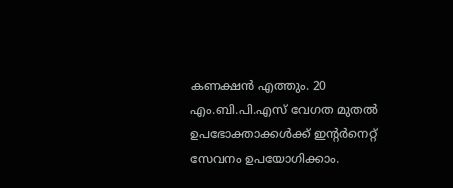കണക്ഷൻ എത്തും. 20 എം.ബി.പി.എസ് വേഗത മുതൽ ഉപഭോക്താക്കൾക്ക് ഇന്റർനെറ്റ് സേവനം ഉപയോഗിക്കാം.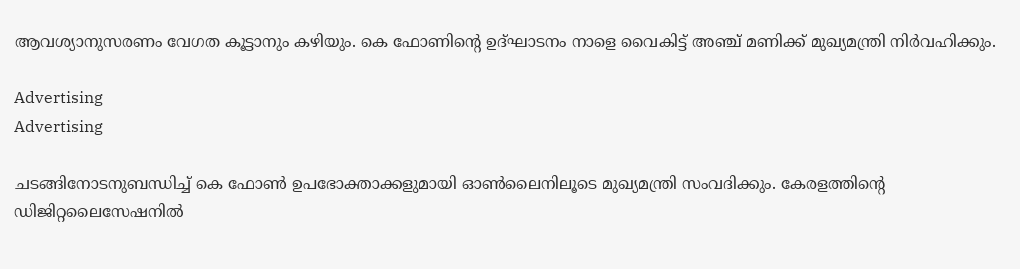ആവശ്യാനുസരണം വേഗത കൂട്ടാനും കഴിയും. കെ ഫോണിന്റെ ഉദ്ഘാടനം നാളെ വൈകിട്ട് അഞ്ച് മണിക്ക് മുഖ്യമന്ത്രി നിർവഹിക്കും.

Advertising
Advertising

ചടങ്ങിനോടനുബന്ധിച്ച് കെ ഫോൺ ഉപഭോക്താക്കളുമായി ഓൺലൈനിലൂടെ മുഖ്യമന്ത്രി സംവദിക്കും. കേരളത്തിന്റെ ഡിജിറ്റലൈസേഷനിൽ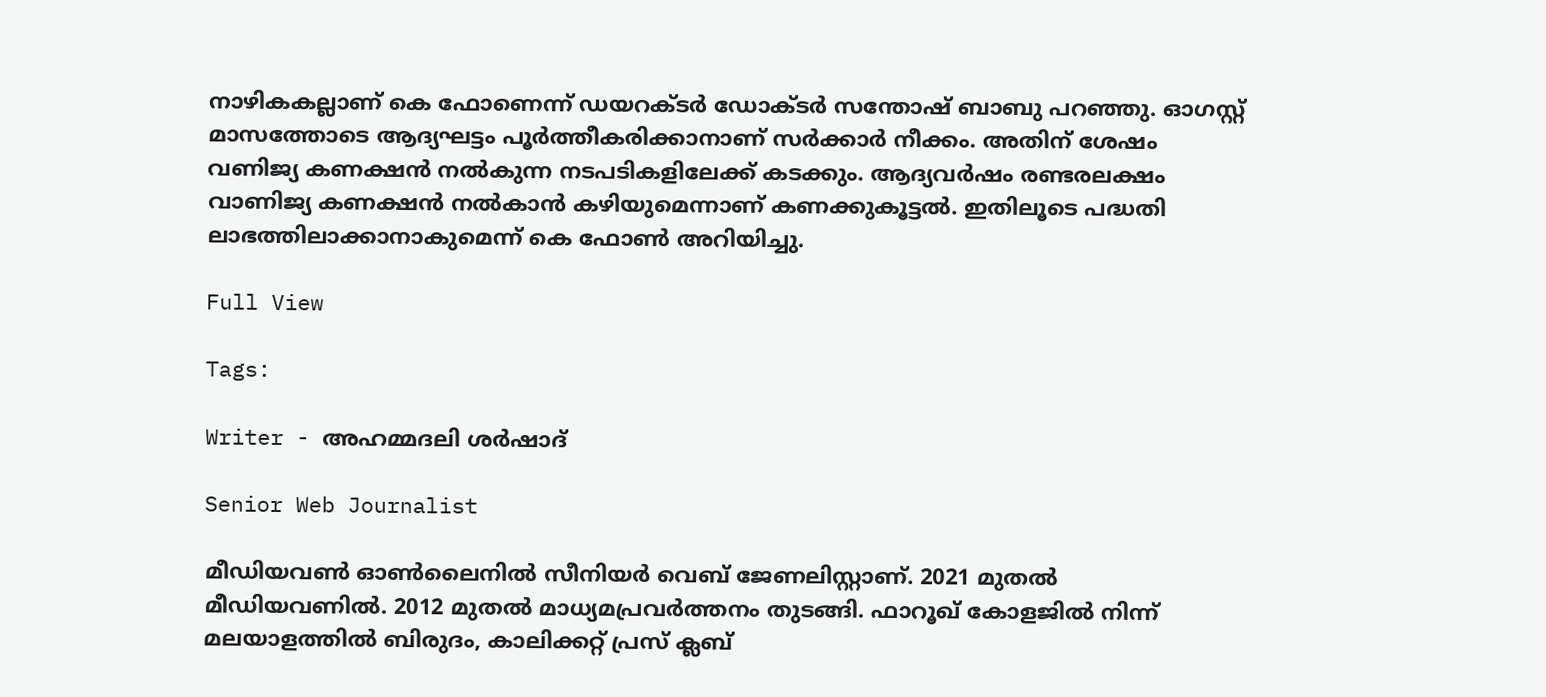നാഴികകല്ലാണ് കെ ഫോണെന്ന് ഡയറക്ടർ ഡോക്ടർ സന്തോഷ് ബാബു പറഞ്ഞു. ഓഗസ്റ്റ് മാസത്തോടെ ആദ്യഘട്ടം പൂർത്തീകരിക്കാനാണ് സർക്കാർ നീക്കം. അതിന് ശേഷം വണിജ്യ കണക്ഷൻ നൽകുന്ന നടപടികളിലേക്ക് കടക്കും. ആദ്യവർഷം രണ്ടരലക്ഷം വാണിജ്യ കണക്ഷൻ നൽകാൻ കഴിയുമെന്നാണ് കണക്കുകൂട്ടൽ. ഇതിലൂടെ പദ്ധതി ലാഭത്തിലാക്കാനാകുമെന്ന് കെ ഫോൺ അറിയിച്ചു.

Full View

Tags:

Writer - അഹമ്മദലി ശര്‍ഷാദ്

Senior Web Journalist

മീഡിയവൺ ഓൺലൈനിൽ സീനിയർ വെബ് ജേണലിസ്റ്റാണ്. 2021 മുതൽ മീഡിയവണിൽ. 2012 മുതൽ മാധ്യമപ്രവർത്തനം തുടങ്ങി. ഫാറൂഖ് കോളജിൽ നിന്ന് മലയാളത്തിൽ ബിരുദം, കാലിക്കറ്റ് പ്രസ് ക്ലബ്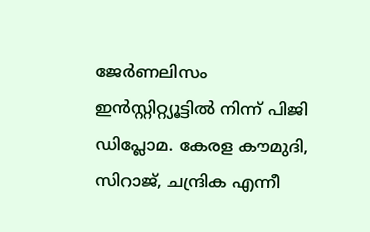ജേർണലിസം ഇൻസ്റ്റിറ്റ്യൂട്ടിൽ നിന്ന് പിജി ഡിപ്ലോമ. കേരള കൗമുദി, സിറാജ്, ചന്ദ്രിക എന്നീ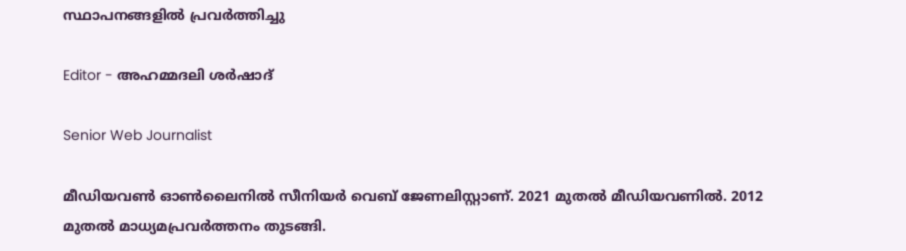സ്ഥാപനങ്ങളിൽ പ്രവർത്തിച്ചു

Editor - അഹമ്മദലി ശര്‍ഷാദ്

Senior Web Journalist

മീഡിയവൺ ഓൺലൈനിൽ സീനിയർ വെബ് ജേണലിസ്റ്റാണ്. 2021 മുതൽ മീഡിയവണിൽ. 2012 മുതൽ മാധ്യമപ്രവർത്തനം തുടങ്ങി.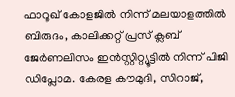ഫാറൂഖ് കോളജിൽ നിന്ന് മലയാളത്തിൽ ബിരുദം, കാലിക്കറ്റ് പ്രസ് ക്ലബ് ജേർണലിസം ഇൻസ്റ്റിറ്റ്യൂട്ടിൽ നിന്ന് പിജി ഡിപ്ലോമ. കേരള കൗമുദി, സിറാജ്,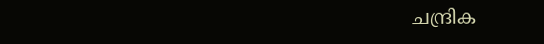ചന്ദ്രിക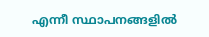എന്നീ സ്ഥാപനങ്ങളിൽ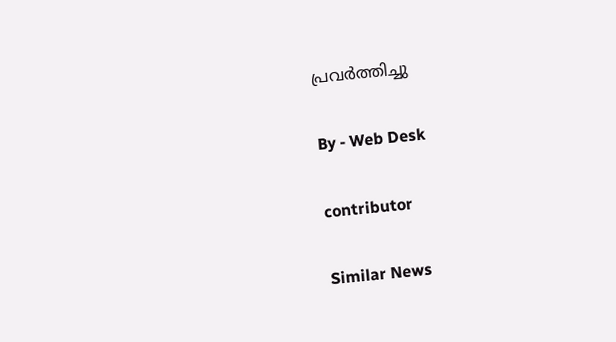പ്രവർത്തിച്ചു

By - Web Desk

contributor

Similar News